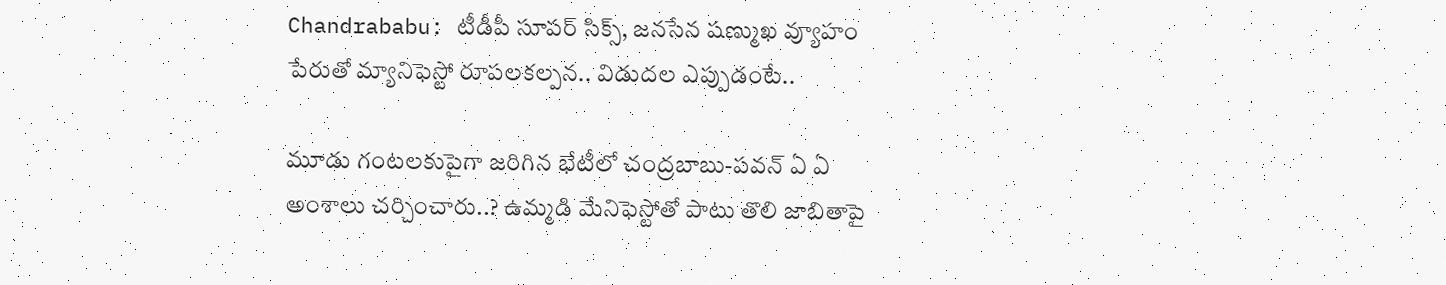Chandrababu: టీడీపీ సూపర్‌ సిక్స్‌, జనసేన షణ్ముఖ వ్యూహం పేరుతో మ్యానిఫెస్టో రూపలకల్పన.. విడుదల ఎప్పుడంటే..

మూడు గంటలకుపైగా జరిగిన భేటీలో చంద్రబాబు-పవన్‌ ఏ ఏ అంశాలు చర్చించారు..? ఉమ్మడి మేనిఫెస్టోతో పాటు తొలి జాబితాపై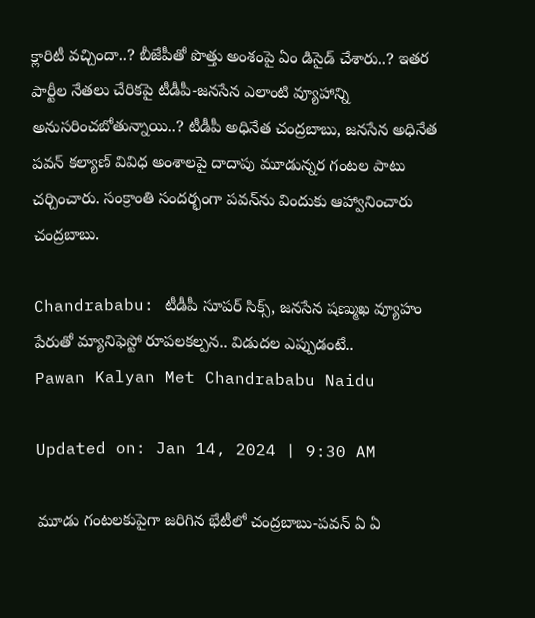క్లారిటీ వచ్చిందా..? బీజేపీతో పొత్తు అంశంపై ఏం డిసైడ్‌ చేశారు..? ఇతర పార్టీల నేతలు చేరికపై టీడీపీ-జనసేన ఎలాంటి వ్యూహాన్ని అనుసరించబోతున్నాయి..? టీడీపీ అధినేత చంద్రబాబు, జనసేన అధినేత పవన్‌ కల్యాణ్‌ వివిధ అంశాలపై దాదాపు మూడున్నర గంటల పాటు చర్చించారు. సంక్రాంతి సందర్భంగా పవన్‌ను విందుకు ఆహ్వానించారు చంద్రబాబు.

Chandrababu: టీడీపీ సూపర్‌ సిక్స్‌, జనసేన షణ్ముఖ వ్యూహం పేరుతో మ్యానిఫెస్టో రూపలకల్పన.. విడుదల ఎప్పుడంటే..
Pawan Kalyan Met Chandrababu Naidu

Updated on: Jan 14, 2024 | 9:30 AM

మూడు గంటలకుపైగా జరిగిన భేటీలో చంద్రబాబు-పవన్‌ ఏ ఏ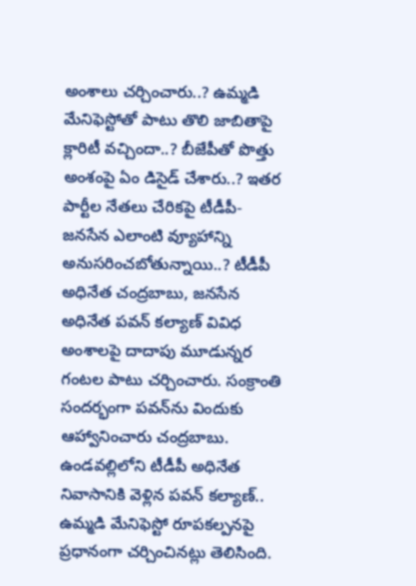అంశాలు చర్చించారు..? ఉమ్మడి మేనిఫెస్టోతో పాటు తొలి జాబితాపై క్లారిటీ వచ్చిందా..? బీజేపీతో పొత్తు అంశంపై ఏం డిసైడ్‌ చేశారు..? ఇతర పార్టీల నేతలు చేరికపై టీడీపీ-జనసేన ఎలాంటి వ్యూహాన్ని అనుసరించబోతున్నాయి..? టీడీపీ అధినేత చంద్రబాబు, జనసేన అధినేత పవన్‌ కల్యాణ్‌ వివిధ అంశాలపై దాదాపు మూడున్నర గంటల పాటు చర్చించారు. సంక్రాంతి సందర్భంగా పవన్‌ను విందుకు ఆహ్వానించారు చంద్రబాబు. ఉండవల్లిలోని టీడీపీ అధినేత నివాసానికి వెళ్లిన పవన్‌ కల్యాణ్‌.. ఉమ్మడి మేనిఫెస్టో రూపకల్పనపై ప్రధానంగా చర్చించినట్లు తెలిసింది.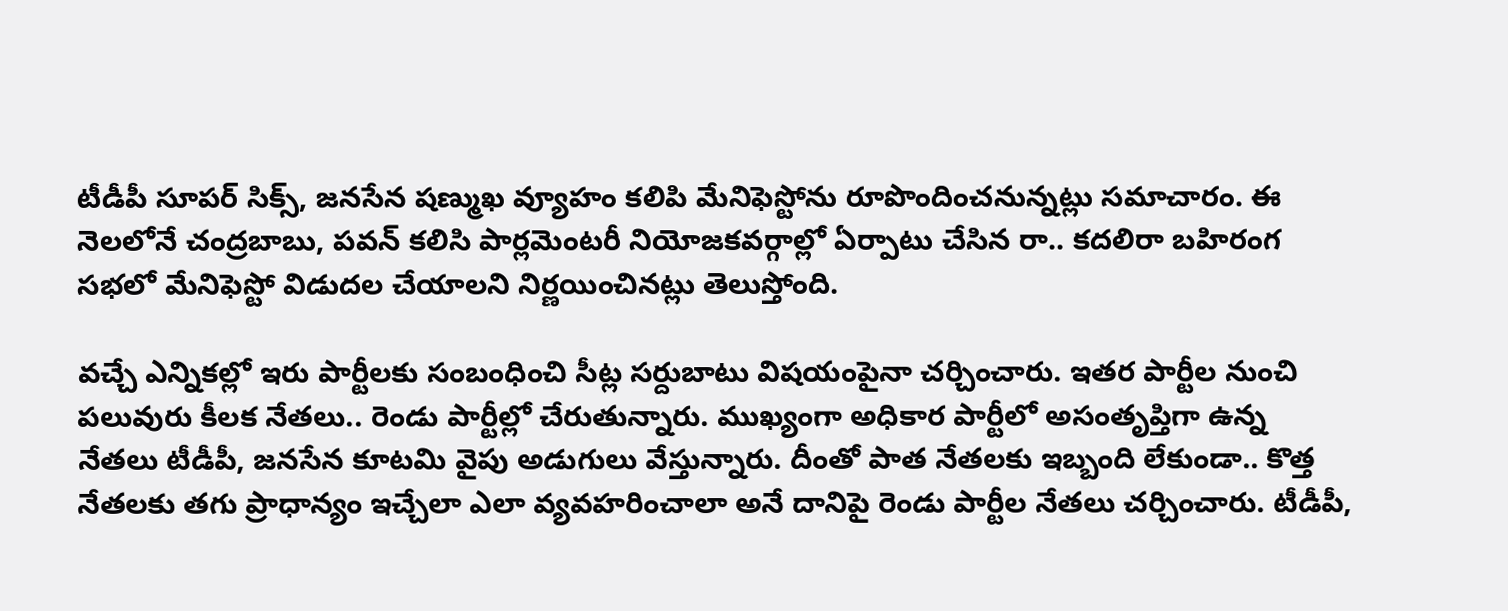టీడీపీ సూపర్‌ సిక్స్‌, జనసేన షణ్ముఖ వ్యూహం కలిపి మేనిఫెస్టోను రూపొందించనున్నట్లు సమాచారం. ఈ నెలలోనే చంద్రబాబు, పవన్‌ కలిసి పార్లమెంటరీ నియోజకవర్గాల్లో ఏర్పాటు చేసిన రా.. కదలిరా బహిరంగ సభలో మేనిఫెస్టో విడుదల చేయాలని నిర్ణయించినట్లు తెలుస్తోంది.

వచ్చే ఎన్నికల్లో ఇరు పార్టీలకు సంబంధించి సీట్ల సర్దుబాటు విషయంపైనా చర్చించారు. ఇతర పార్టీల నుంచి పలువురు కీలక నేతలు.. రెండు పార్టీల్లో చేరుతున్నారు. ముఖ్యంగా అధికార పార్టీలో అసంతృప్తిగా ఉన్న నేతలు టీడీపీ, జనసేన కూటమి వైపు అడుగులు వేస్తున్నారు. దీంతో పాత నేతలకు ఇబ్బంది లేకుండా.. కొత్త నేతలకు తగు ప్రాధాన్యం ఇచ్చేలా ఎలా వ్యవహరించాలా అనే దానిపై రెండు పార్టీల నేతలు చర్చించారు. టీడీపీ,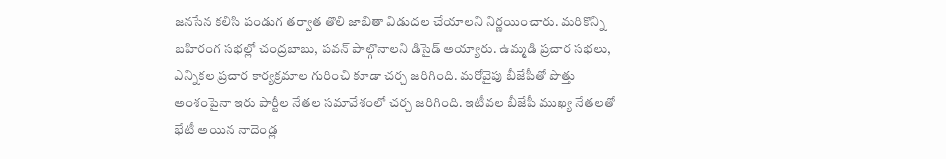జనసేన కలిసి పండుగ తర్వాత తొలి జాబితా విడుదల చేయాలని నిర్ణయించారు. మరికొన్ని బహిరంగ సభల్లో చంద్రబాబు, పవన్‌ పాల్గొనాలని డిసైడ్‌ అయ్యారు. ఉమ్మడి ప్రచార సభలు, ఎన్నికల ప్రచార కార్యక్రమాల గురించి కూడా చర్చ జరిగింది. మరోవైపు బీజేపీతో పొత్తు అంశంపైనా ఇరు పార్టీల నేతల సమావేశంలో చర్చ జరిగింది. ఇటీవల బీజేపీ ముఖ్య నేతలతో భేటీ అయిన నాదెండ్ల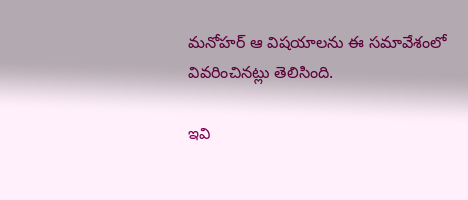మనోహర్‌ ఆ విషయాలను ఈ సమావేశంలో వివరించినట్లు తెలిసింది.

ఇవి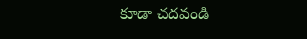కూడా చదవండి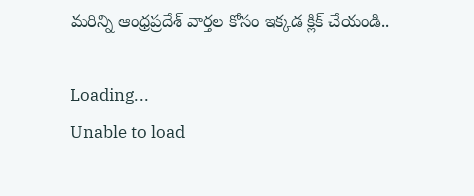మరిన్ని ఆంధ్రప్రదేశ్ వార్తల కోసం ఇక్కడ క్లిక్ చేయండి..

Loading...
Unable to load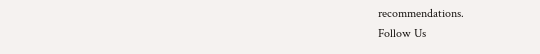recommendations.
Follow Us